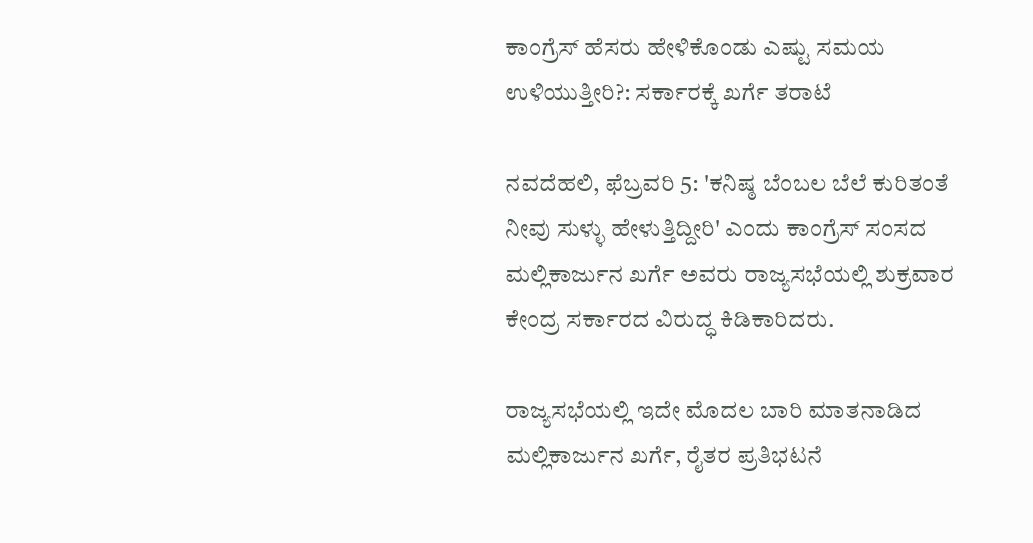ಕಾಂಗ್ರೆಸ್ ಹೆಸರು ಹೇಳಿಕೊಂಡು ಎಷ್ಟು ಸಮಯ ಉಳಿಯುತ್ತೀರಿ?: ಸರ್ಕಾರಕ್ಕೆ ಖರ್ಗೆ ತರಾಟೆ

ನವದೆಹಲಿ, ಫೆಬ್ರವರಿ 5: 'ಕನಿಷ್ಠ ಬೆಂಬಲ ಬೆಲೆ ಕುರಿತಂತೆ ನೀವು ಸುಳ್ಳು ಹೇಳುತ್ತಿದ್ದೀರಿ' ಎಂದು ಕಾಂಗ್ರೆಸ್‌ ಸಂಸದ ಮಲ್ಲಿಕಾರ್ಜುನ ಖರ್ಗೆ ಅವರು ರಾಜ್ಯಸಭೆಯಲ್ಲಿ ಶುಕ್ರವಾರ ಕೇಂದ್ರ ಸರ್ಕಾರದ ವಿರುದ್ಧ ಕಿಡಿಕಾರಿದರು.

ರಾಜ್ಯಸಭೆಯಲ್ಲಿ ಇದೇ ಮೊದಲ ಬಾರಿ ಮಾತನಾಡಿದ ಮಲ್ಲಿಕಾರ್ಜುನ ಖರ್ಗೆ, ರೈತರ ಪ್ರತಿಭಟನೆ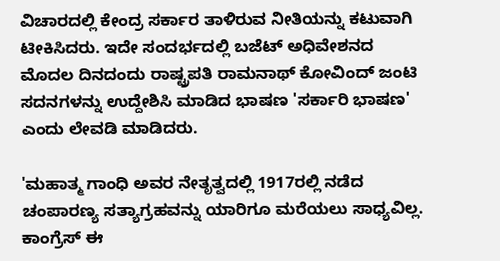ವಿಚಾರದಲ್ಲಿ ಕೇಂದ್ರ ಸರ್ಕಾರ ತಾಳಿರುವ ನೀತಿಯನ್ನು ಕಟುವಾಗಿ ಟೀಕಿಸಿದರು. ಇದೇ ಸಂದರ್ಭದಲ್ಲಿ ಬಜೆಟ್ ಅಧಿವೇಶನದ ಮೊದಲ ದಿನದಂದು ರಾಷ್ಟ್ರಪತಿ ರಾಮನಾಥ್ ಕೋವಿಂದ್ ಜಂಟಿ ಸದನಗಳನ್ನು ಉದ್ದೇಶಿಸಿ ಮಾಡಿದ ಭಾಷಣ 'ಸರ್ಕಾರಿ ಭಾಷಣ' ಎಂದು ಲೇವಡಿ ಮಾಡಿದರು.

'ಮಹಾತ್ಮ ಗಾಂಧಿ ಅವರ ನೇತೃತ್ವದಲ್ಲಿ 1917ರಲ್ಲಿ ನಡೆದ ಚಂಪಾರಣ್ಯ ಸತ್ಯಾಗ್ರಹವನ್ನು ಯಾರಿಗೂ ಮರೆಯಲು ಸಾಧ್ಯವಿಲ್ಲ. ಕಾಂಗ್ರೆಸ್ ಈ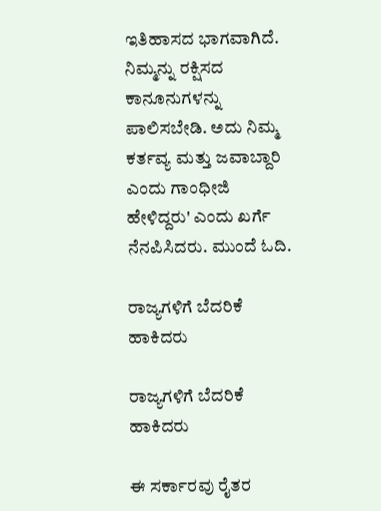ಇತಿಹಾಸದ ಭಾಗವಾಗಿದೆ. ನಿಮ್ಮನ್ನು ರಕ್ಷಿಸದ ಕಾನೂನುಗಳನ್ನು ಪಾಲಿಸಬೇಡಿ. ಅದು ನಿಮ್ಮ ಕರ್ತವ್ಯ ಮತ್ತು ಜವಾಬ್ದಾರಿ ಎಂದು ಗಾಂಧೀಜಿ ಹೇಳಿದ್ದರು' ಎಂದು ಖರ್ಗೆ ನೆನಪಿಸಿದರು. ಮುಂದೆ ಓದಿ.

ರಾಜ್ಯಗಳಿಗೆ ಬೆದರಿಕೆ ಹಾಕಿದರು

ರಾಜ್ಯಗಳಿಗೆ ಬೆದರಿಕೆ ಹಾಕಿದರು

ಈ ಸರ್ಕಾರವು ರೈತರ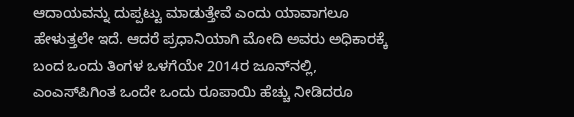ಆದಾಯವನ್ನು ದುಪ್ಪಟ್ಟು ಮಾಡುತ್ತೇವೆ ಎಂದು ಯಾವಾಗಲೂ ಹೇಳುತ್ತಲೇ ಇದೆ. ಆದರೆ ಪ್ರಧಾನಿಯಾಗಿ ಮೋದಿ ಅವರು ಅಧಿಕಾರಕ್ಕೆ ಬಂದ ಒಂದು ತಿಂಗಳ ಒಳಗೆಯೇ 2014ರ ಜೂನ್‌ನಲ್ಲಿ, ಎಂಎಸ್‌ಪಿಗಿಂತ ಒಂದೇ ಒಂದು ರೂಪಾಯಿ ಹೆಚ್ಚು ನೀಡಿದರೂ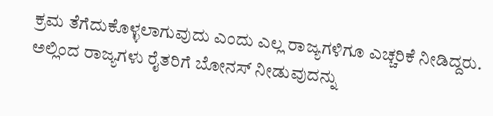ಕ್ರಮ ತೆಗೆದುಕೊಳ್ಳಲಾಗುವುದು ಎಂದು ಎಲ್ಲ ರಾಜ್ಯಗಳಿಗೂ ಎಚ್ಚರಿಕೆ ನೀಡಿದ್ದರು. ಅಲ್ಲಿಂದ ರಾಜ್ಯಗಳು ರೈತರಿಗೆ ಬೋನಸ್ ನೀಡುವುದನ್ನು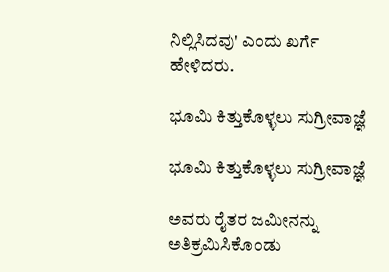ನಿಲ್ಲಿಸಿದವು' ಎಂದು ಖರ್ಗೆ ಹೇಳಿದರು.

ಭೂಮಿ ಕಿತ್ತುಕೊಳ್ಳಲು ಸುಗ್ರೀವಾಜ್ಞೆ

ಭೂಮಿ ಕಿತ್ತುಕೊಳ್ಳಲು ಸುಗ್ರೀವಾಜ್ಞೆ

ಅವರು ರೈತರ ಜಮೀನನ್ನು ಅತಿಕ್ರಮಿಸಿಕೊಂಡು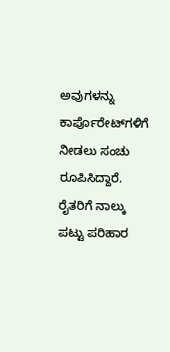ಅವುಗಳನ್ನು ಕಾರ್ಪೊರೇಟ್‌ಗಳಿಗೆ ನೀಡಲು ಸಂಚು ರೂಪಿಸಿದ್ದಾರೆ. ರೈತರಿಗೆ ನಾಲ್ಕು ಪಟ್ಟು ಪರಿಹಾರ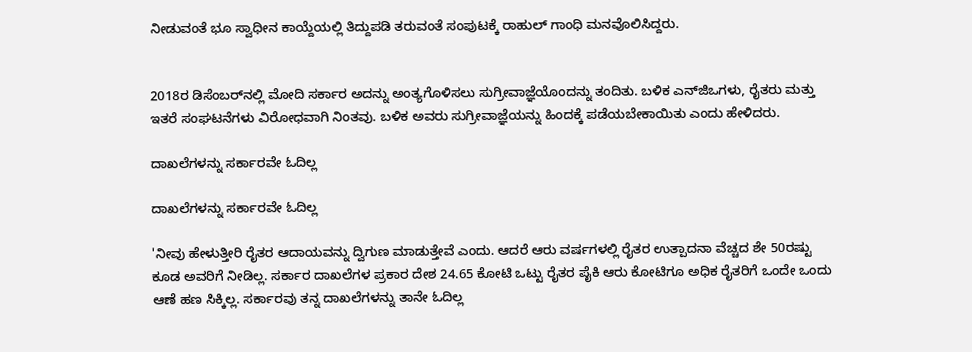ನೀಡುವಂತೆ ಭೂ ಸ್ವಾಧೀನ ಕಾಯ್ದೆಯಲ್ಲಿ ತಿದ್ದುಪಡಿ ತರುವಂತೆ ಸಂಪುಟಕ್ಕೆ ರಾಹುಲ್ ಗಾಂಧಿ ಮನವೊಲಿಸಿದ್ದರು.


2018ರ ಡಿಸೆಂಬರ್‌ನಲ್ಲಿ ಮೋದಿ ಸರ್ಕಾರ ಅದನ್ನು ಅಂತ್ಯಗೊಳಿಸಲು ಸುಗ್ರೀವಾಜ್ಞೆಯೊಂದನ್ನು ತಂದಿತು. ಬಳಿಕ ಎನ್‌ಜಿಒಗಳು, ರೈತರು ಮತ್ತು ಇತರೆ ಸಂಘಟನೆಗಳು ವಿರೋಧವಾಗಿ ನಿಂತವು. ಬಳಿಕ ಅವರು ಸುಗ್ರೀವಾಜ್ಞೆಯನ್ನು ಹಿಂದಕ್ಕೆ ಪಡೆಯಬೇಕಾಯಿತು ಎಂದು ಹೇಳಿದರು.

ದಾಖಲೆಗಳನ್ನು ಸರ್ಕಾರವೇ ಓದಿಲ್ಲ

ದಾಖಲೆಗಳನ್ನು ಸರ್ಕಾರವೇ ಓದಿಲ್ಲ

'ನೀವು ಹೇಳುತ್ತೀರಿ ರೈತರ ಆದಾಯವನ್ನು ದ್ವಿಗುಣ ಮಾಡುತ್ತೇವೆ ಎಂದು. ಆದರೆ ಆರು ವರ್ಷಗಳಲ್ಲಿ ರೈತರ ಉತ್ಪಾದನಾ ವೆಚ್ಚದ ಶೇ 50ರಷ್ಟು ಕೂಡ ಅವರಿಗೆ ನೀಡಿಲ್ಲ. ಸರ್ಕಾರ ದಾಖಲೆಗಳ ಪ್ರಕಾರ ದೇಶ 24.65 ಕೋಟಿ ಒಟ್ಟು ರೈತರ ಪೈಕಿ ಆರು ಕೋಟಿಗೂ ಅಧಿಕ ರೈತರಿಗೆ ಒಂದೇ ಒಂದು ಆಣೆ ಹಣ ಸಿಕ್ಕಿಲ್ಲ. ಸರ್ಕಾರವು ತನ್ನ ದಾಖಲೆಗಳನ್ನು ತಾನೇ ಓದಿಲ್ಲ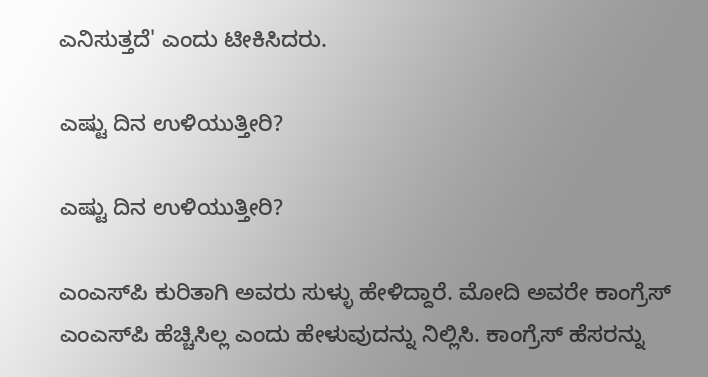ಎನಿಸುತ್ತದೆ' ಎಂದು ಟೀಕಿಸಿದರು.

ಎಷ್ಟು ದಿನ ಉಳಿಯುತ್ತೀರಿ?

ಎಷ್ಟು ದಿನ ಉಳಿಯುತ್ತೀರಿ?

ಎಂಎಸ್‌ಪಿ ಕುರಿತಾಗಿ ಅವರು ಸುಳ್ಳು ಹೇಳಿದ್ದಾರೆ. ಮೋದಿ ಅವರೇ ಕಾಂಗ್ರೆಸ್ ಎಂಎಸ್‌ಪಿ ಹೆಚ್ಚಿಸಿಲ್ಲ ಎಂದು ಹೇಳುವುದನ್ನು ನಿಲ್ಲಿಸಿ. ಕಾಂಗ್ರೆಸ್ ಹೆಸರನ್ನು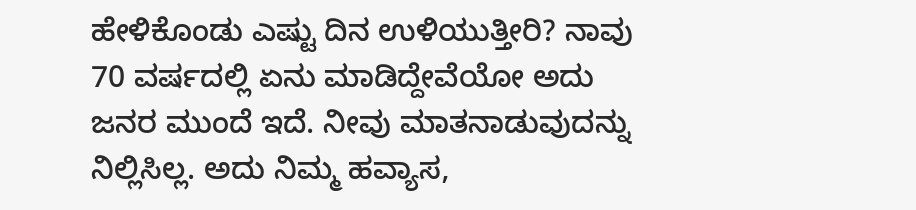ಹೇಳಿಕೊಂಡು ಎಷ್ಟು ದಿನ ಉಳಿಯುತ್ತೀರಿ? ನಾವು 70 ವರ್ಷದಲ್ಲಿ ಏನು ಮಾಡಿದ್ದೇವೆಯೋ ಅದು ಜನರ ಮುಂದೆ ಇದೆ. ನೀವು ಮಾತನಾಡುವುದನ್ನು ನಿಲ್ಲಿಸಿಲ್ಲ. ಅದು ನಿಮ್ಮ ಹವ್ಯಾಸ,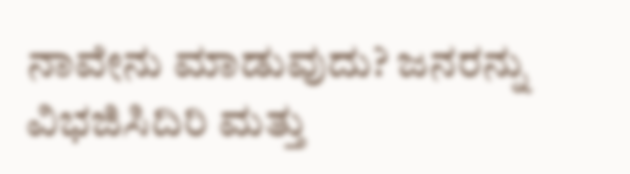ನಾವೇನು ಮಾಡುವುದು? ಜನರನ್ನು ವಿಭಜಿಸಿದಿರಿ ಮತ್ತು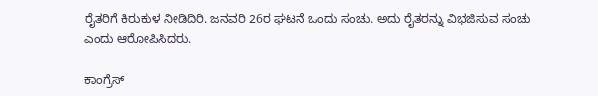ರೈತರಿಗೆ ಕಿರುಕುಳ ನೀಡಿದಿರಿ. ಜನವರಿ 26ರ ಘಟನೆ ಒಂದು ಸಂಚು. ಅದು ರೈತರನ್ನು ವಿಭಜಿಸುವ ಸಂಚು ಎಂದು ಆರೋಪಿಸಿದರು.

ಕಾಂಗ್ರೆಸ್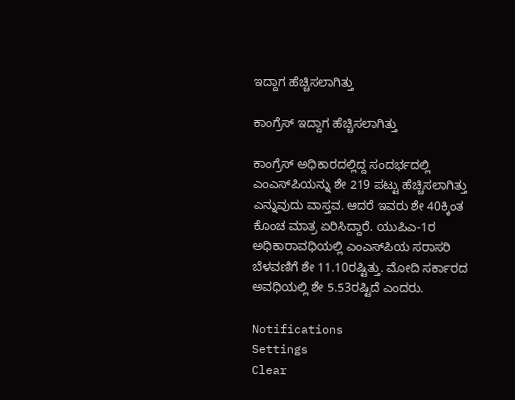ಇದ್ದಾಗ ಹೆಚ್ಚಿಸಲಾಗಿತ್ತು

ಕಾಂಗ್ರೆಸ್ ಇದ್ದಾಗ ಹೆಚ್ಚಿಸಲಾಗಿತ್ತು

ಕಾಂಗ್ರೆಸ್ ಅಧಿಕಾರದಲ್ಲಿದ್ದ ಸಂದರ್ಭದಲ್ಲಿ ಎಂಎಸ್‌ಪಿಯನ್ನು ಶೇ 219 ಪಟ್ಟು ಹೆಚ್ಚಿಸಲಾಗಿತ್ತು ಎನ್ನುವುದು ವಾಸ್ತವ. ಆದರೆ ಇವರು ಶೇ 40ಕ್ಕಿಂತ ಕೊಂಚ ಮಾತ್ರ ಏರಿಸಿದ್ದಾರೆ. ಯುಪಿಎ-1ರ ಅಧಿಕಾರಾವಧಿಯಲ್ಲಿ ಎಂಎಸ್‌ಪಿಯ ಸರಾಸರಿ ಬೆಳವಣಿಗೆ ಶೇ 11.10ರಷ್ಟಿತ್ತು. ಮೋದಿ ಸರ್ಕಾರದ ಅವಧಿಯಲ್ಲಿ ಶೇ 5.53ರಷ್ಟಿದೆ ಎಂದರು.

Notifications
Settings
Clear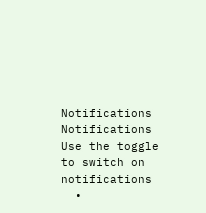Notifications
Notifications
Use the toggle to switch on notifications
  •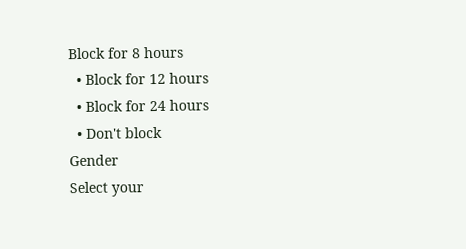Block for 8 hours
  • Block for 12 hours
  • Block for 24 hours
  • Don't block
Gender
Select your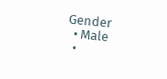Gender
  • Male
  •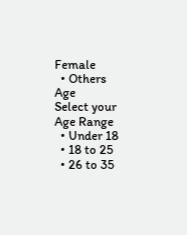Female
  • Others
Age
Select your Age Range
  • Under 18
  • 18 to 25
  • 26 to 35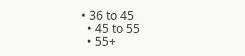• 36 to 45
  • 45 to 55
  • 55+